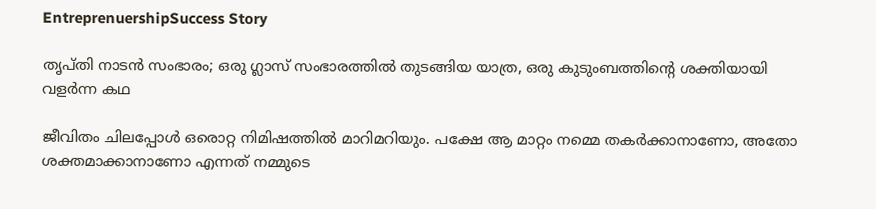EntreprenuershipSuccess Story

തൃപ്തി നാടന്‍ സംഭാരം; ഒരു ഗ്ലാസ് സംഭാരത്തില്‍ തുടങ്ങിയ യാത്ര, ഒരു കുടുംബത്തിന്റെ ശക്തിയായി വളര്‍ന്ന കഥ

ജീവിതം ചിലപ്പോള്‍ ഒരൊറ്റ നിമിഷത്തില്‍ മാറിമറിയും. പക്ഷേ ആ മാറ്റം നമ്മെ തകര്‍ക്കാനാണോ, അതോ ശക്തമാക്കാനാണോ എന്നത് നമ്മുടെ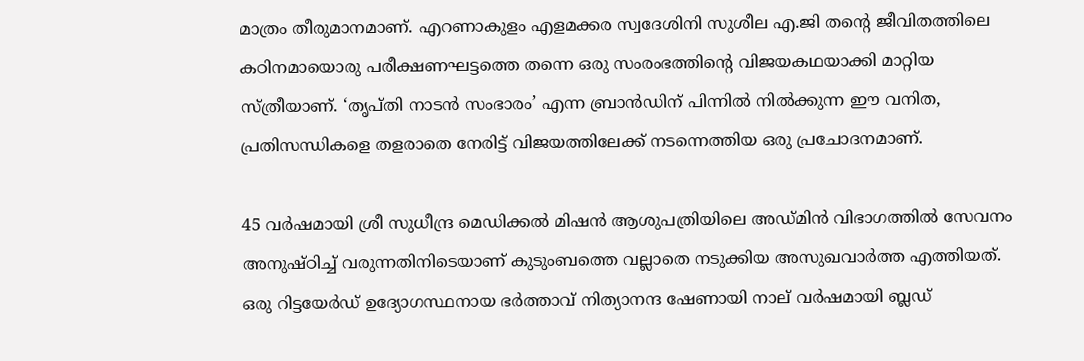മാത്രം തീരുമാനമാണ്. എറണാകുളം എളമക്കര സ്വദേശിനി സുശീല എ.ജി തന്റെ ജീവിതത്തിലെ കഠിനമായൊരു പരീക്ഷണഘട്ടത്തെ തന്നെ ഒരു സംരംഭത്തിന്റെ വിജയകഥയാക്കി മാറ്റിയ സ്ത്രീയാണ്. ‘തൃപ്തി നാടന്‍ സംഭാരം’ എന്ന ബ്രാന്‍ഡിന് പിന്നില്‍ നില്‍ക്കുന്ന ഈ വനിത, പ്രതിസന്ധികളെ തളരാതെ നേരിട്ട് വിജയത്തിലേക്ക് നടന്നെത്തിയ ഒരു പ്രചോദനമാണ്.

45 വര്‍ഷമായി ശ്രീ സുധീന്ദ്ര മെഡിക്കല്‍ മിഷന്‍ ആശുപത്രിയിലെ അഡ്മിന്‍ വിഭാഗത്തില്‍ സേവനം അനുഷ്ഠിച്ച് വരുന്നതിനിടെയാണ് കുടുംബത്തെ വല്ലാതെ നടുക്കിയ അസുഖവാര്‍ത്ത എത്തിയത്. ഒരു റിട്ടയേര്‍ഡ് ഉദ്യോഗസ്ഥനായ ഭര്‍ത്താവ് നിത്യാനന്ദ ഷേണായി നാല് വര്‍ഷമായി ബ്ലഡ്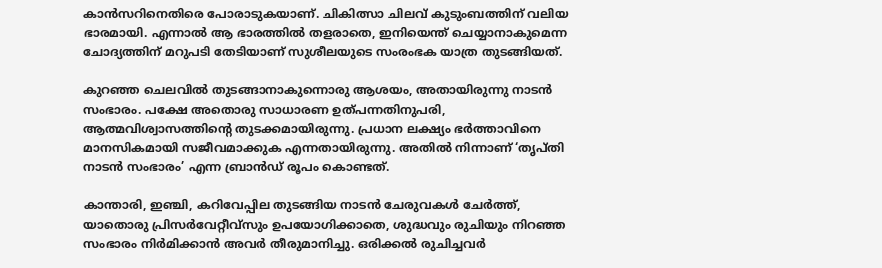കാന്‍സറിനെതിരെ പോരാടുകയാണ്. ചികിത്സാ ചിലവ് കുടുംബത്തിന് വലിയ ഭാരമായി. എന്നാല്‍ ആ ഭാരത്തില്‍ തളരാതെ, ഇനിയെന്ത് ചെയ്യാനാകുമെന്ന ചോദ്യത്തിന് മറുപടി തേടിയാണ് സുശീലയുടെ സംരംഭക യാത്ര തുടങ്ങിയത്.

കുറഞ്ഞ ചെലവില്‍ തുടങ്ങാനാകുന്നൊരു ആശയം, അതായിരുന്നു നാടന്‍ സംഭാരം. പക്ഷേ അതൊരു സാധാരണ ഉത്പന്നതിനുപരി, ആത്മവിശ്വാസത്തിന്റെ തുടക്കമായിരുന്നു. പ്രധാന ലക്ഷ്യം ഭര്‍ത്താവിനെ മാനസികമായി സജീവമാക്കുക എന്നതായിരുന്നു. അതില്‍ നിന്നാണ് ‘തൃപ്തി നാടന്‍ സംഭാരം’ എന്ന ബ്രാന്‍ഡ് രൂപം കൊണ്ടത്.

കാന്താരി, ഇഞ്ചി, കറിവേപ്പില തുടങ്ങിയ നാടന്‍ ചേരുവകള്‍ ചേര്‍ത്ത്, യാതൊരു പ്രിസര്‍വേറ്റീവ്‌സും ഉപയോഗിക്കാതെ, ശുദ്ധവും രുചിയും നിറഞ്ഞ സംഭാരം നിര്‍മിക്കാന്‍ അവര്‍ തീരുമാനിച്ചു. ഒരിക്കല്‍ രുചിച്ചവര്‍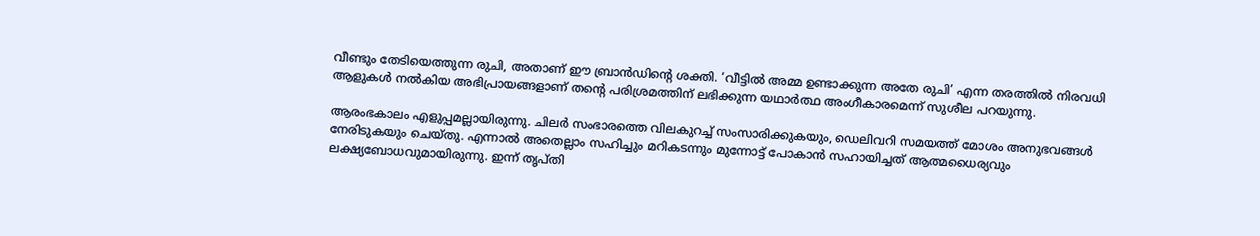വീണ്ടും തേടിയെത്തുന്ന രുചി, അതാണ് ഈ ബ്രാന്‍ഡിന്റെ ശക്തി. ‘വീട്ടില്‍ അമ്മ ഉണ്ടാക്കുന്ന അതേ രുചി’ എന്ന തരത്തില്‍ നിരവധി ആളുകള്‍ നല്‍കിയ അഭിപ്രായങ്ങളാണ് തന്റെ പരിശ്രമത്തിന് ലഭിക്കുന്ന യഥാര്‍ത്ഥ അംഗീകാരമെന്ന് സുശീല പറയുന്നു.

ആരംഭകാലം എളുപ്പമല്ലായിരുന്നു. ചിലര്‍ സംഭാരത്തെ വിലകുറച്ച് സംസാരിക്കുകയും, ഡെലിവറി സമയത്ത് മോശം അനുഭവങ്ങള്‍ നേരിടുകയും ചെയ്തു. എന്നാല്‍ അതെല്ലാം സഹിച്ചും മറികടന്നും മുന്നോട്ട് പോകാന്‍ സഹായിച്ചത് ആത്മധൈര്യവും ലക്ഷ്യബോധവുമായിരുന്നു. ഇന്ന് തൃപ്തി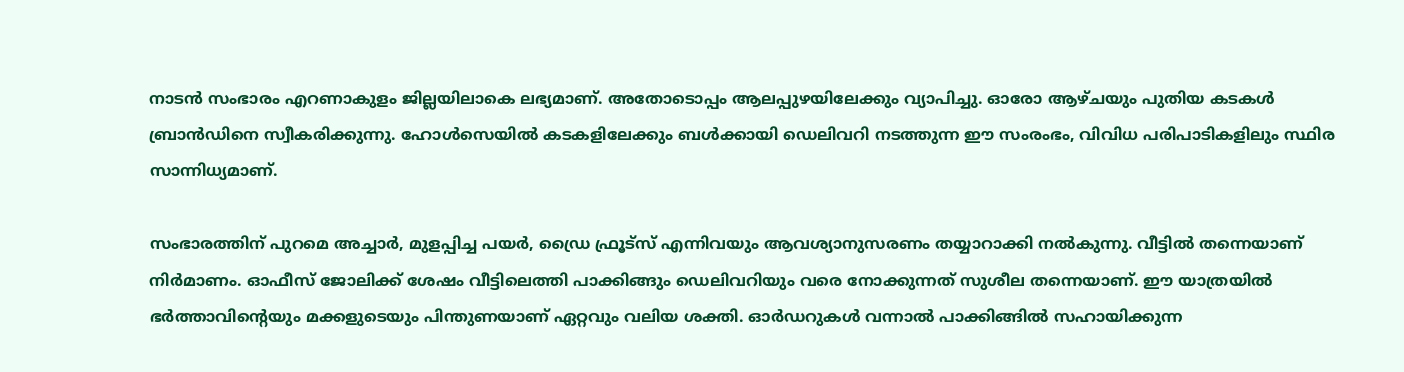നാടന്‍ സംഭാരം എറണാകുളം ജില്ലയിലാകെ ലഭ്യമാണ്. അതോടൊപ്പം ആലപ്പുഴയിലേക്കും വ്യാപിച്ചു. ഓരോ ആഴ്ചയും പുതിയ കടകള്‍ ബ്രാന്‍ഡിനെ സ്വീകരിക്കുന്നു. ഹോള്‍സെയില്‍ കടകളിലേക്കും ബള്‍ക്കായി ഡെലിവറി നടത്തുന്ന ഈ സംരംഭം, വിവിധ പരിപാടികളിലും സ്ഥിര സാന്നിധ്യമാണ്.

സംഭാരത്തിന് പുറമെ അച്ചാര്‍, മുളപ്പിച്ച പയര്‍, ഡ്രൈ ഫ്രൂട്‌സ് എന്നിവയും ആവശ്യാനുസരണം തയ്യാറാക്കി നല്‍കുന്നു. വീട്ടില്‍ തന്നെയാണ് നിര്‍മാണം. ഓഫീസ് ജോലിക്ക് ശേഷം വീട്ടിലെത്തി പാക്കിങ്ങും ഡെലിവറിയും വരെ നോക്കുന്നത് സുശീല തന്നെയാണ്. ഈ യാത്രയില്‍ ഭര്‍ത്താവിന്റെയും മക്കളുടെയും പിന്തുണയാണ് ഏറ്റവും വലിയ ശക്തി. ഓര്‍ഡറുകള്‍ വന്നാല്‍ പാക്കിങ്ങില്‍ സഹായിക്കുന്ന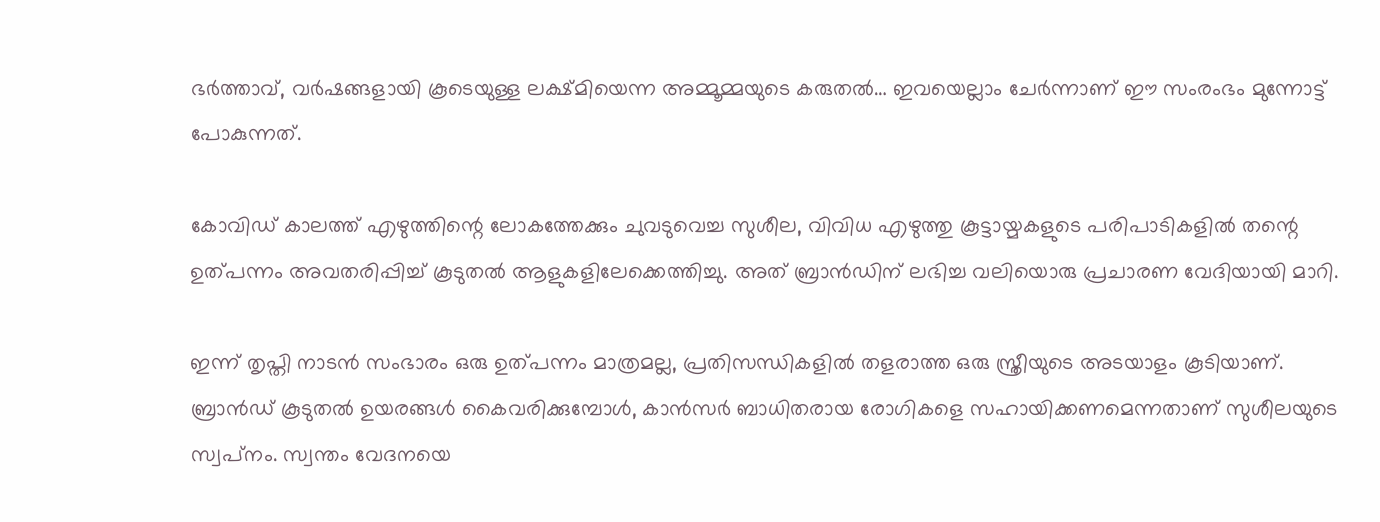ഭര്‍ത്താവ്, വര്‍ഷങ്ങളായി കൂടെയുള്ള ലക്ഷ്മിയെന്ന അമ്മൂമ്മയുടെ കരുതല്‍… ഇവയെല്ലാം ചേര്‍ന്നാണ് ഈ സംരംഭം മുന്നോട്ട് പോകുന്നത്.

കോവിഡ് കാലത്ത് എഴുത്തിന്റെ ലോകത്തേക്കും ചുവടുവെച്ച സുശീല, വിവിധ എഴുത്തു കൂട്ടായ്മകളുടെ പരിപാടികളില്‍ തന്റെ ഉത്പന്നം അവതരിപ്പിച്ച് കൂടുതല്‍ ആളുകളിലേക്കെത്തിച്ചു. അത് ബ്രാന്‍ഡിന് ലഭിച്ച വലിയൊരു പ്രചാരണ വേദിയായി മാറി.

ഇന്ന് തൃപ്തി നാടന്‍ സംഭാരം ഒരു ഉത്പന്നം മാത്രമല്ല, പ്രതിസന്ധികളില്‍ തളരാത്ത ഒരു സ്ത്രീയുടെ അടയാളം കൂടിയാണ്. ബ്രാന്‍ഡ് കൂടുതല്‍ ഉയരങ്ങള്‍ കൈവരിക്കുമ്പോള്‍, കാന്‍സര്‍ ബാധിതരായ രോഗികളെ സഹായിക്കണമെന്നതാണ് സുശീലയുടെ സ്വപ്‌നം. സ്വന്തം വേദനയെ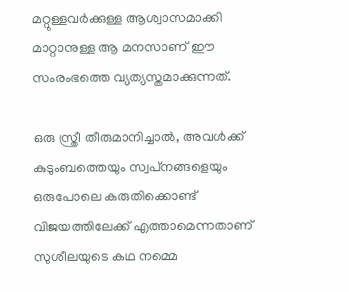മറ്റുള്ളവര്‍ക്കുള്ള ആശ്വാസമാക്കി മാറ്റാനുള്ള ആ മനസാണ് ഈ സംരംഭത്തെ വ്യത്യസ്തമാക്കുന്നത്.

ഒരു സ്ത്രീ തീരുമാനിച്ചാല്‍, അവള്‍ക്ക് കുടുംബത്തെയും സ്വപ്‌നങ്ങളെയും ഒരുപോലെ കരുതിക്കൊണ്ട് വിജയത്തിലേക്ക് എത്താമെന്നതാണ് സുശീലയുടെ കഥ നമ്മെ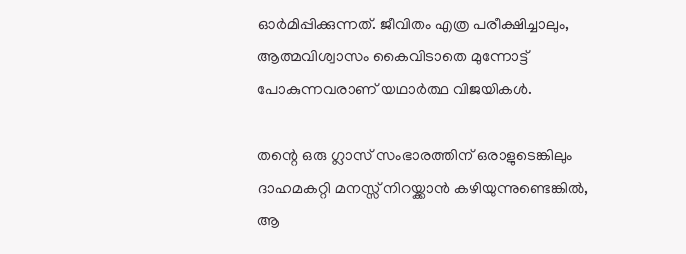ഓര്‍മിപ്പിക്കുന്നത്. ജീവിതം എത്ര പരീക്ഷിച്ചാലും, ആത്മവിശ്വാസം കൈവിടാതെ മുന്നോട്ട് പോകുന്നവരാണ് യഥാര്‍ത്ഥ വിജയികള്‍.

തന്റെ ഒരു ഗ്ലാസ് സംഭാരത്തിന് ഒരാളുടെങ്കിലും ദാഹമകറ്റി മനസ്സ് നിറയ്ക്കാന്‍ കഴിയുന്നുണ്ടെങ്കില്‍, ആ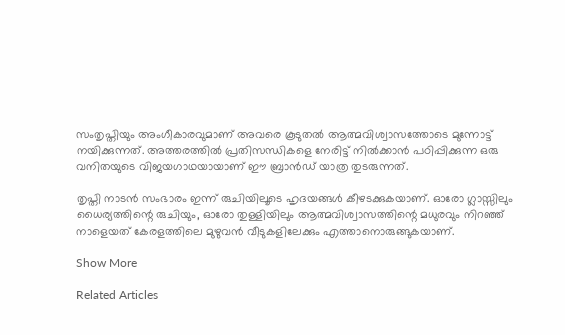സംതൃപ്തിയും അംഗീകാരവുമാണ് അവരെ കൂടുതല്‍ ആത്മവിശ്വാസത്തോടെ മുന്നോട്ട് നയിക്കുന്നത്. അത്തരത്തില്‍ പ്രതിസന്ധികളെ നേരിട്ട് നില്‍ക്കാന്‍ പഠിപ്പിക്കുന്ന ഒരു വനിതയുടെ വിജയഗാഥയായാണ് ഈ ബ്രാന്‍ഡ് യാത്ര തുടരുന്നത്.

തൃപ്തി നാടന്‍ സംഭാരം ഇന്ന് രുചിയിലൂടെ ഹൃദയങ്ങള്‍ കീഴടക്കുകയാണ്. ഓരോ ഗ്ലാസ്സിലും ധൈര്യത്തിന്റെ രുചിയും, ഓരോ തുള്ളിയിലും ആത്മവിശ്വാസത്തിന്റെ മധുരവും നിറഞ്ഞ് നാളെയത് കേരളത്തിലെ മുഴുവന്‍ വീടുകളിലേക്കും എത്താനൊരുങ്ങുകയാണ്.

Show More

Related Articles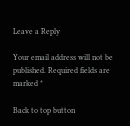Leave a Reply

Your email address will not be published. Required fields are marked *

Back to top button